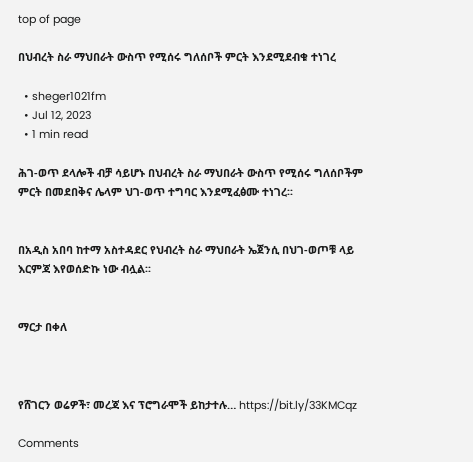top of page

በህብረት ስራ ማህበራት ውስጥ የሚሰሩ ግለሰቦች ምርት እንደሚደብቁ ተነገረ

  • sheger1021fm
  • Jul 12, 2023
  • 1 min read

ሕገ-ወጥ ደላሎች ብቻ ሳይሆኑ በህብረት ስራ ማህበራት ውስጥ የሚሰሩ ግለሰቦችም ምርት በመደበቅና ሌላም ህገ-ወጥ ተግባር እንደሚፈፅሙ ተነገረ፡፡


በአዲስ አበባ ከተማ አስተዳደር የህብረት ስራ ማህበራት ኤጀንሲ በህገ-ወጦቹ ላይ እርምጃ እየወሰድኩ ነው ብሏል፡፡


ማርታ በቀለ



የሸገርን ወሬዎች፣ መረጃ እና ፕሮግራሞች ይከታተሉ… https://bit.ly/33KMCqz

Comments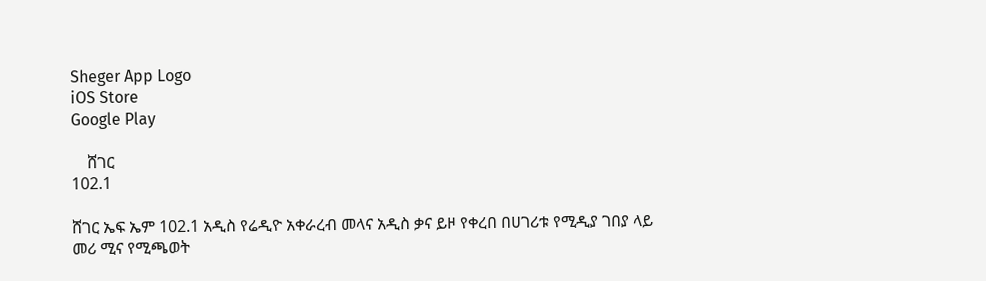Sheger App Logo
iOS Store
Google Play

    ሸገር
102.1

ሸገር ኤፍ ኤም 102.1 አዲስ የሬዲዮ አቀራረብ መላና አዲስ ቃና ይዞ የቀረበ በሀገሪቱ የሚዲያ ገበያ ላይ መሪ ሚና የሚጫወት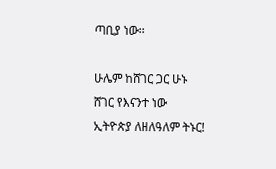ጣቢያ ነው፡፡

ሁሌም ከሸገር ጋር ሁኑ
ሸገር የእናንተ ነው
ኢትዮጵያ ለዘለዓለም ትኑር!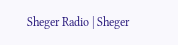Sheger Radio | Sheger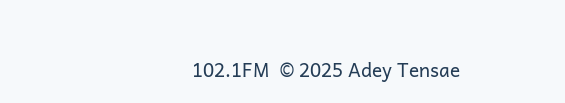102.1FM  © 2025 Adey Tensae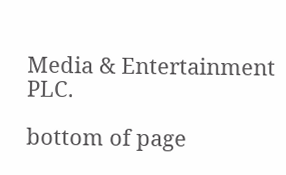Media & Entertainment PLC.

bottom of page